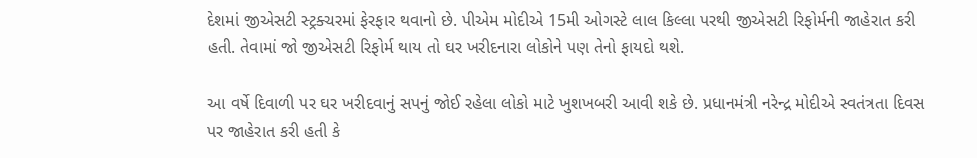દેશમાં જીએસટી સ્ટ્રક્ચરમાં ફેરફાર થવાનો છે. પીએમ મોદીએ 15મી ઓગસ્ટે લાલ કિલ્લા પરથી જીએસટી રિફોર્મની જાહેરાત કરી હતી. તેવામાં જો જીએસટી રિફોર્મ થાય તો ઘર ખરીદનારા લોકોને પણ તેનો ફાયદો થશે.

આ વર્ષે દિવાળી પર ઘર ખરીદવાનું સપનું જોઈ રહેલા લોકો માટે ખુશખબરી આવી શકે છે. પ્રધાનમંત્રી નરેન્દ્ર મોદીએ સ્વતંત્રતા દિવસ પર જાહેરાત કરી હતી કે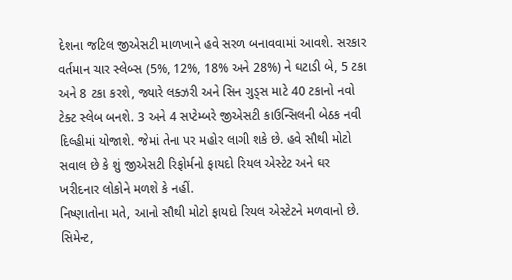દેશના જટિલ જીએસટી માળખાને હવે સરળ બનાવવામાં આવશે. સરકાર વર્તમાન ચાર સ્લેબ્સ (5%, 12%, 18% અને 28%) ને ઘટાડી બે, 5 ટકા અને 8 ટકા કરશે, જ્યારે લક્ઝરી અને સિન ગુડ્સ માટે 40 ટકાનો નવો ટેક્ટ સ્લેબ બનશે. 3 અને 4 સપ્ટેમ્બરે જીએસટી કાઉન્સિલની બેઠક નવી દિલ્હીમાં યોજાશે. જેમાં તેના પર મહોર લાગી શકે છે. હવે સૌથી મોટો સવાલ છે કે શું જીએસટી રિફોર્મનો ફાયદો રિયલ એસ્ટેટ અને ઘર ખરીદનાર લોકોને મળશે કે નહીં.
નિષ્ણાતોના મતે, આનો સૌથી મોટો ફાયદો રિયલ એસ્ટેટને મળવાનો છે. સિમેન્ટ,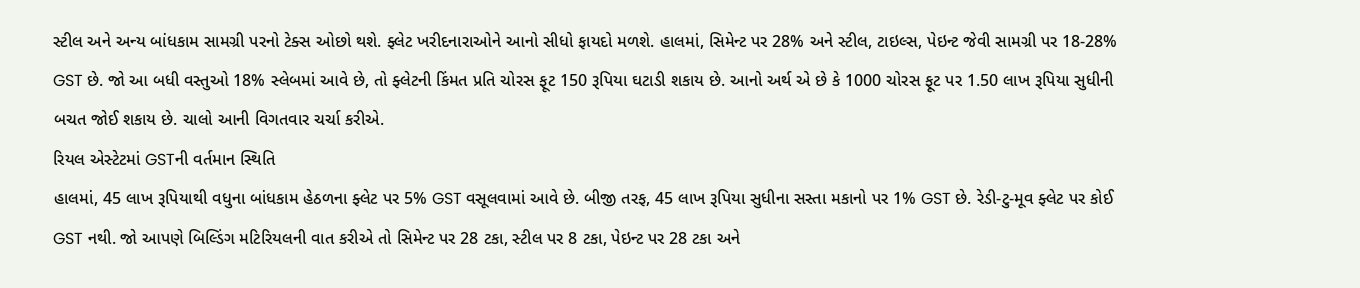સ્ટીલ અને અન્ય બાંધકામ સામગ્રી પરનો ટેક્સ ઓછો થશે. ફ્લેટ ખરીદનારાઓને આનો સીધો ફાયદો મળશે. હાલમાં, સિમેન્ટ પર 28% અને સ્ટીલ, ટાઇલ્સ, પેઇન્ટ જેવી સામગ્રી પર 18-28% GST છે. જો આ બધી વસ્તુઓ 18% સ્લેબમાં આવે છે, તો ફ્લેટની કિંમત પ્રતિ ચોરસ ફૂટ 150 રૂપિયા ઘટાડી શકાય છે. આનો અર્થ એ છે કે 1000 ચોરસ ફૂટ પર 1.50 લાખ રૂપિયા સુધીની બચત જોઈ શકાય છે. ચાલો આની વિગતવાર ચર્ચા કરીએ.
રિયલ એસ્ટેટમાં GSTની વર્તમાન સ્થિતિ
હાલમાં, 45 લાખ રૂપિયાથી વધુના બાંધકામ હેઠળના ફ્લેટ પર 5% GST વસૂલવામાં આવે છે. બીજી તરફ, 45 લાખ રૂપિયા સુધીના સસ્તા મકાનો પર 1% GST છે. રેડી-ટુ-મૂવ ફ્લેટ પર કોઈ GST નથી. જો આપણે બિલ્ડિંગ મટિરિયલની વાત કરીએ તો સિમેન્ટ પર 28 ટકા, સ્ટીલ પર 8 ટકા, પેઇન્ટ પર 28 ટકા અને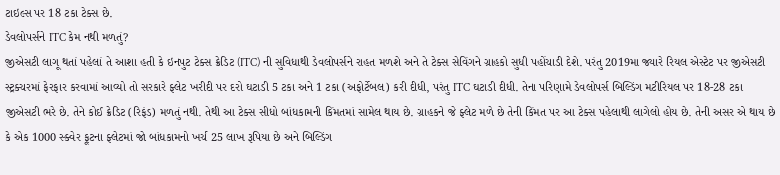ટાઇલ્સ પર 18 ટકા ટેક્સ છે.
ડેવલોપર્સને ITC કેમ નથી મળતું?
જીએસટી લાગૂ થતાં પહેલાં તે આશા હતી કે ઇનપુટ ટેક્સ ક્રેડિટ (ITC) ની સુવિધાથી ડેવલોપર્સને રાહત મળશે અને તે ટેક્સ સેવિંગને ગ્રાહકો સુધી પહોંચાડી દેશે. પરંતુ 2019મા જ્યારે રિયલ એસ્ટેટ પર જીએસટી સ્ટ્રક્ચરમાં ફેરફાર કરવામાં આવ્યો તો સરકારે ફ્લેટ ખરીદી પર દરો ઘટાડી 5 ટકા અને 1 ટકા (અફોર્ટેબલ) કરી દીધી, પરંતુ ITC ઘટાડી દીધી. તેના પરિણામે ડેવલોપર્સ બિલ્ડિંગ મટીરિયલ પર 18-28 ટકા જીએસટી ભરે છે. તેને કોઈ ક્રેડિટ (રિફંડ) મળતું નથી. તેથી આ ટેક્સ સીધો બાંધકામની કિંમતમાં સામેલ થાય છે. ગ્રાહકને જે ફ્લેટ મળે છે તેની કિંમત પર આ ટેક્સ પહેલાથી લાગેલો હોય છે. તેની અસર એ થાય છે કે એક 1000 સ્ક્વેર ફૂટના ફ્લેટમાં જો બાંધકામનો ખર્ચ 25 લાખ રૂપિયા છે અને બિલ્ડિંગ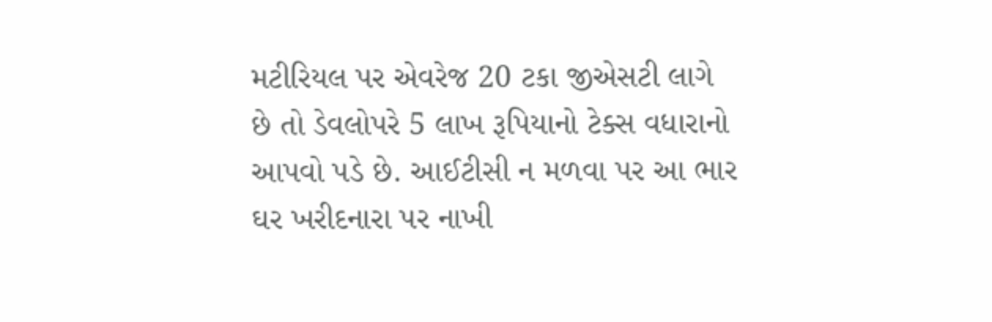મટીરિયલ પર એવરેજ 20 ટકા જીએસટી લાગે છે તો ડેવલોપરે 5 લાખ રૂપિયાનો ટેક્સ વધારાનો આપવો પડે છે. આઈટીસી ન મળવા પર આ ભાર ઘર ખરીદનારા પર નાખી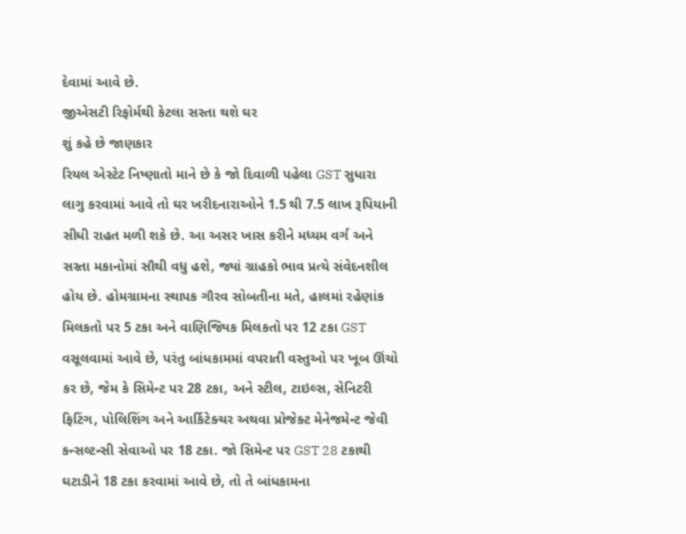દેવામાં આવે છે.
જીએસટી રિફોર્મથી કેટલા સસ્તા થશે ઘર
શું કહે છે જાણકાર
રિયલ એસ્ટેટ નિષ્ણાતો માને છે કે જો દિવાળી પહેલા GST સુધારા લાગુ કરવામાં આવે તો ઘર ખરીદનારાઓને 1.5 થી 7.5 લાખ રૂપિયાની સીધી રાહત મળી શકે છે. આ અસર ખાસ કરીને મધ્યમ વર્ગ અને સસ્તા મકાનોમાં સૌથી વધુ હશે, જ્યાં ગ્રાહકો ભાવ પ્રત્યે સંવેદનશીલ હોય છે. હોમગ્રામના સ્થાપક ગૌરવ સોબતીના મતે, હાલમાં રહેણાંક મિલકતો પર 5 ટકા અને વાણિજ્યિક મિલકતો પર 12 ટકા GST વસૂલવામાં આવે છે, પરંતુ બાંધકામમાં વપરાતી વસ્તુઓ પર ખૂબ ઊંચો કર છે, જેમ કે સિમેન્ટ પર 28 ટકા, અને સ્ટીલ, ટાઇલ્સ, સેનિટરી ફિટિંગ, પોલિશિંગ અને આર્કિટેક્ચર અથવા પ્રોજેક્ટ મેનેજમેન્ટ જેવી કન્સલ્ટન્સી સેવાઓ પર 18 ટકા. જો સિમેન્ટ પર GST 28 ટકાથી ઘટાડીને 18 ટકા કરવામાં આવે છે, તો તે બાંધકામના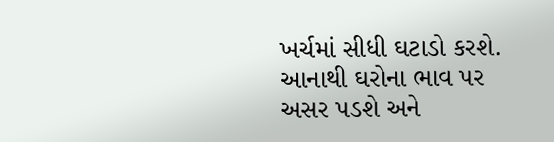ખર્ચમાં સીધી ઘટાડો કરશે. આનાથી ઘરોના ભાવ પર અસર પડશે અને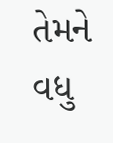તેમને વધુ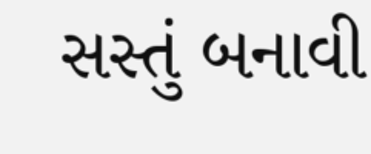સસ્તું બનાવી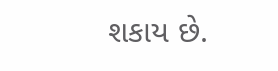શકાય છે.